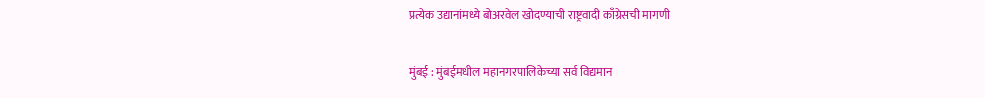प्रत्येक उद्यानांमध्ये बोअरवेल खोदण्याची राष्ट्रवादी काँग्रेसची मागणी

मुंबई : मुंबईमधील महानगरपालिकेच्या सर्व विद्यमान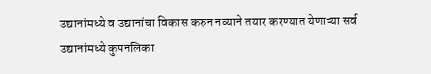उद्यानांमध्ये व उद्यानांचा विकास करुन नव्याने तयार करण्यात येणाऱ्या सर्व उद्यानांमध्ये कुपनलिका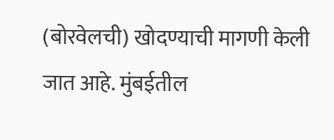(बोरवेलची) खोदण्याची मागणी केली जात आहे. मुंबईतील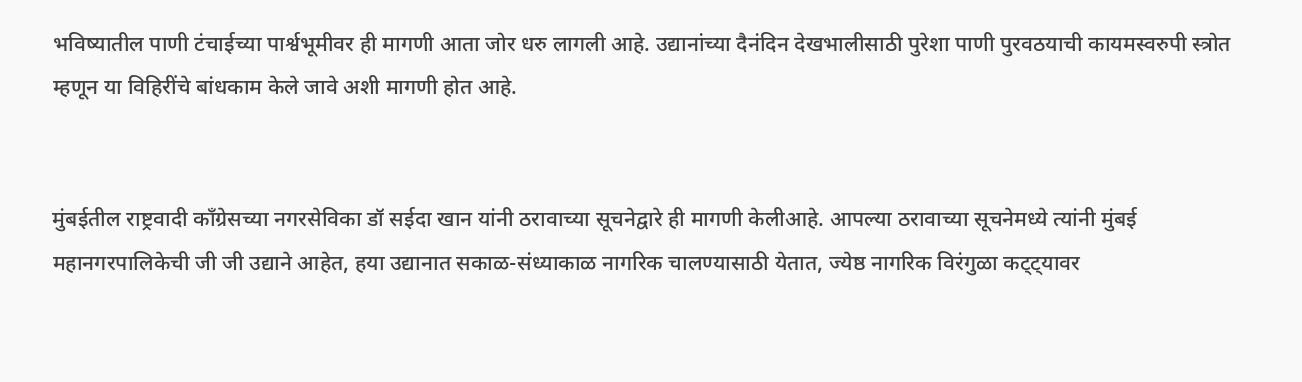भविष्यातील पाणी टंचाईच्या पार्श्वभूमीवर ही मागणी आता जोर धरु लागली आहे. उद्यानांच्या दैनंदिन देखभालीसाठी पुरेशा पाणी पुरवठयाची कायमस्वरुपी स्त्रोत म्हणून या विहिरींचे बांधकाम केले जावे अशी मागणी होत आहे.


मुंबईतील राष्ट्रवादी काँग्रेसच्या नगरसेविका डॉ सईदा खान यांनी ठरावाच्या सूचनेद्वारे ही मागणी केलीआहे. आपल्या ठरावाच्या सूचनेमध्ये त्यांनी मुंबई महानगरपालिकेची जी जी उद्याने आहेत, हया उद्यानात सकाळ-संध्याकाळ नागरिक चालण्यासाठी येतात, ज्येष्ठ नागरिक विरंगुळा कट्ट्यावर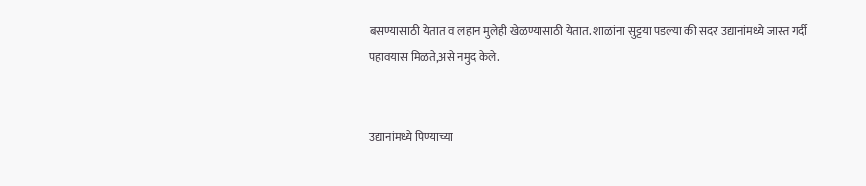बसण्यासाठी येतात व लहान मुलेही खेळण्यासाठी येतात. शाळांना सुट्टया पडल्या की सदर उद्यानांमध्ये जास्त गर्दी पहावयास मिळते,असे नमुद केले.


उद्यानांमध्ये पिण्याच्या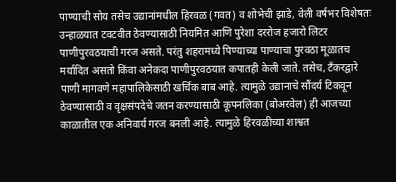पाण्याची सोय तसेच उद्यानांमधील हिरवळ (गवत) व शोभेची झाडे, वेली वर्षभर विशेषतः उन्हाळयात टवटवीत ठेवण्यासाठी नियमित आणि पुरेशा दररोज हजारो लिटर पाणीपुरवठयाची गरज असते. परंतु शहरामध्ये पिण्याच्या पाण्याचा पुरवठा मूळातच मर्यादित असतो किंवा अनेकदा पाणीपुरवठयात कपातही केली जाते. तसेच, टँकरद्वारे पाणी मागवणे महापालिकेसाठी खर्चिक बाब आहे. त्यामुळे उद्यानाचे सौंदर्य टिकवून ठेवण्यासाठी व वृक्षसंपदेचे जतन करण्यासाठी कूपनलिका (बोअरवेल) ही आजच्या काळातील एक अनिवार्य गरज बनली आहे. त्यामुळे हिरवळीच्या शाश्वत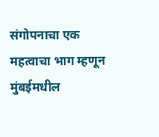संगोपनाचा एक महत्वाचा भाग म्हणून मुंबईमधील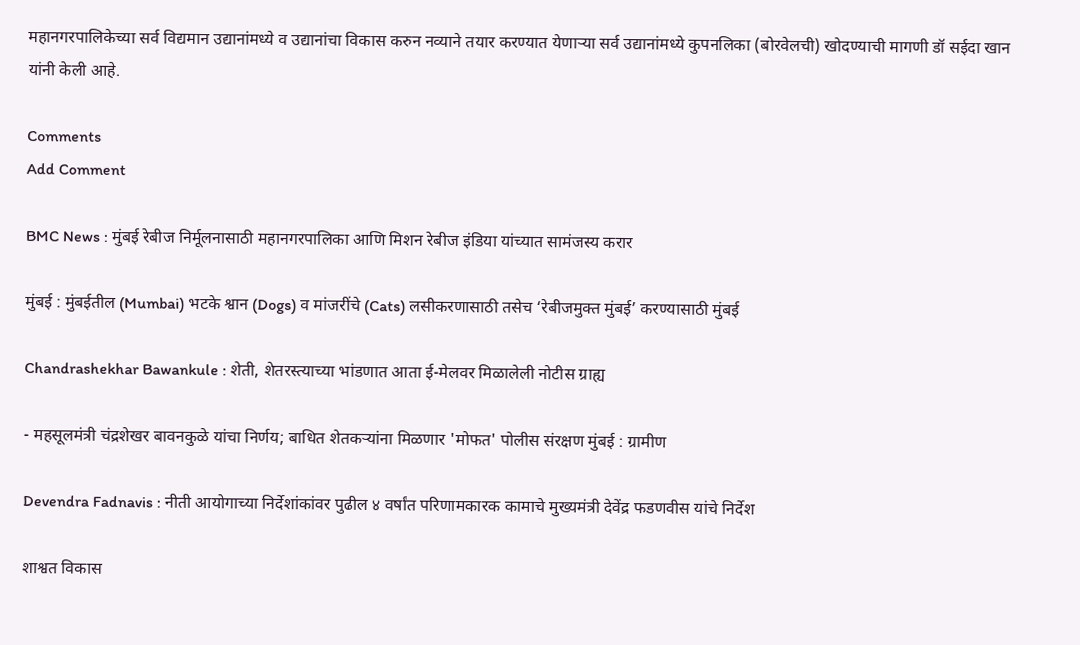महानगरपालिकेच्या सर्व विद्यमान उद्यानांमध्ये व उद्यानांचा विकास करुन नव्याने तयार करण्यात येणाऱ्या सर्व उद्यानांमध्ये कुपनलिका (बोरवेलची) खोदण्याची मागणी डॉ सईदा खान यांनी केली आहे.

Comments
Add Comment

BMC News : मुंबई रेबीज निर्मूलनासाठी महानगरपालिका आणि मिशन रेबीज इंडिया यांच्यात सामंजस्य करार

मुंबई : मुंबईतील (Mumbai) भटके श्वान (Dogs) व मांजरींचे (Cats) लसीकरणासाठी तसेच ‘रेबीजमुक्त मुंबई’ करण्यासाठी मुंबई

Chandrashekhar Bawankule : शेती, शेतरस्त्याच्या भांडणात आता ई-मेलवर मिळालेली नोटीस ग्राह्य

- महसूलमंत्री चंद्रशेखर बावनकुळे यांचा निर्णय; बाधित शेतकऱ्यांना मिळणार 'मोफत' पोलीस संरक्षण मुंबई : ग्रामीण

Devendra Fadnavis : नीती आयोगाच्या निर्देशांकांवर पुढील ४ वर्षांत परिणामकारक कामाचे मुख्यमंत्री देवेंद्र फडणवीस यांचे निर्देश

शाश्वत विकास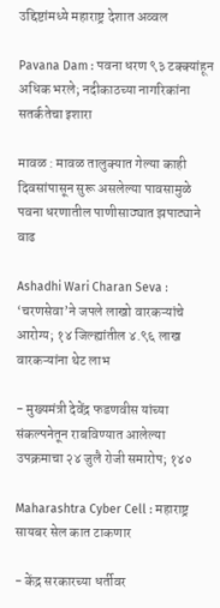उद्दिष्टांमध्ये महाराष्ट्र देशात अव्वल

Pavana Dam : पवना धरण ९३ टक्क्यांहून अधिक भरले; नदीकाठच्या नागरिकांना सतर्कतेचा इशारा

मावळ : मावळ तालुक्यात गेल्या काही दिवसांपासून सुरू असलेल्या पावसामुळे पवना धरणातील पाणीसाठ्यात झपाट्याने वाढ

Ashadhi Wari Charan Seva : ‘चरणसेवा’ने जपले लाखो वारकऱ्यांचे आरोग्य; १४ जिल्ह्यांतील ४.९६ लाख वारकऱ्यांना थेट लाभ

- मुख्यमंत्री देवेंद्र फडणवीस यांच्या संकल्पनेतून राबविण्यात आलेल्या उपक्रमाचा २४ जुलै रोजी समारोप; १४०

Maharashtra Cyber Cell : महाराष्ट्र सायबर सेल कात टाकणार

- केंद्र सरकारच्या धर्तीवर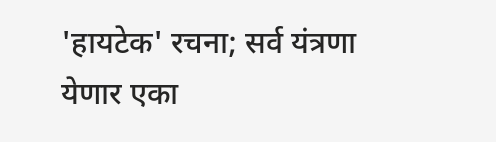'हायटेक' रचना; सर्व यंत्रणा येणार एका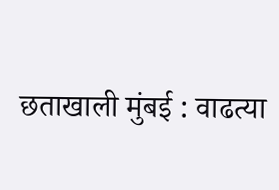छताखाली मुंबई : वाढत्या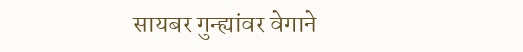सायबर गुन्ह्यांवर वेगाने